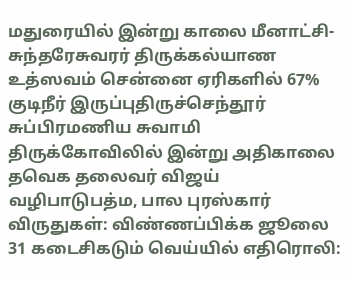மதுரையில் இன்று காலை மீனாட்சி- சுந்தரேசுவரர் திருக்கல்யாண உத்ஸவம் சென்னை ஏரிகளில் 67% குடிநீர் இருப்புதிருச்செந்தூர் சுப்பிரமணிய சுவாமி திருக்கோவிலில் இன்று அதிகாலை தவெக தலைவர் விஜய் வழிபாடுபத்ம, பால புரஸ்கார் விருதுகள்: விண்ணப்பிக்க ஜூலை 31 கடைசிகடும் வெய்யில் எதிரொலி: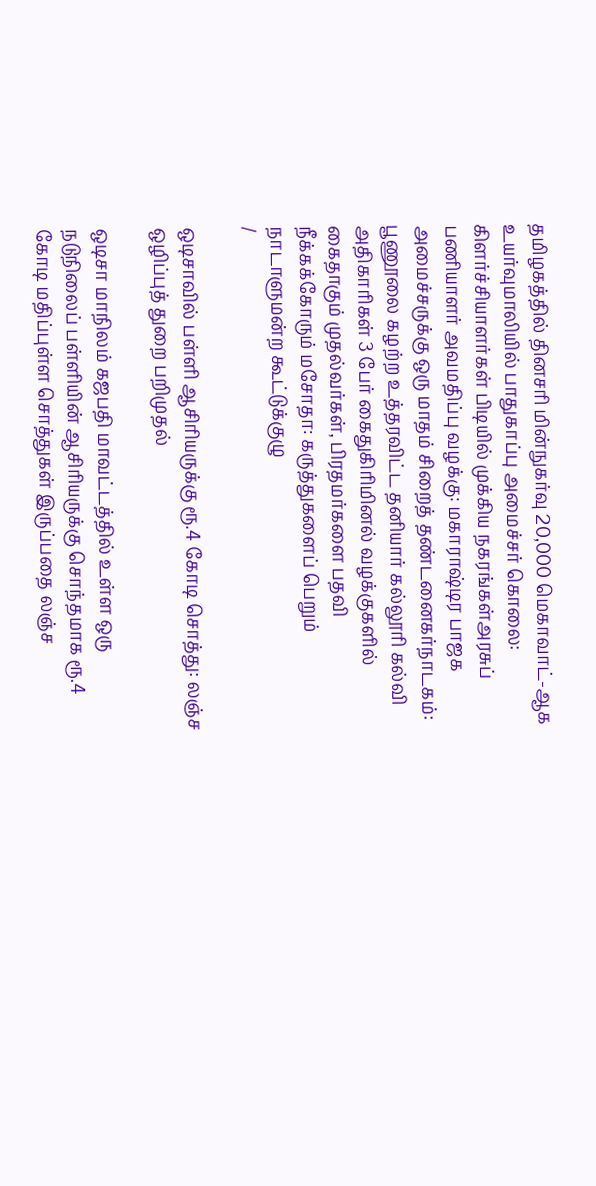தமிழகத்தில் தினசரி மின்நுகர்வு 20,000 மெகாவாட்-ஆக உயர்வுமாலியில் பாதுகாப்பு அமைச்சர் கொலை: கிளர்ச்சியாளர்கள் பிடியில் முக்கிய நகரங்கள்அரசுப் பணியாளர் அவமதிப்பு வழக்கு: மகாராஷ்டிர பாஜக அமைச்சருக்கு ஒரு மாதம் சிறைத் தண்டனைகர்நாடகம்: பூணூலை கழற்ற உத்தரவிட்ட தனியார் கல்லூரி கல்வி அதிகாரிகள் 3 பேர் கைதுகிரிமினல் வழக்குகளில் கைதாகும் முதல்வர்கள், பிரதமர்களை பதவி நீக்கக்கோரும் மசோதா: கருத்துகளைப் பெறும் நாடாளுமன்ற கூட்டுக்குழு
/

ஒடிசாவில் பள்ளி ஆசிரியருக்கு ரூ.4 கோடி சொத்து: லஞ்ச ஒழிப்புத் துறை பறிமுதல்

ஒடிசா மாநிலம் கஜபதி மாவட்டத்தில் உள்ள ஒரு நடுநிலைப் பள்ளியின் ஆசிரியருக்கு சொந்தமாக ரூ.4 கோடி மதிப்புள்ள சொத்துகள் இருப்பதை லஞ்ச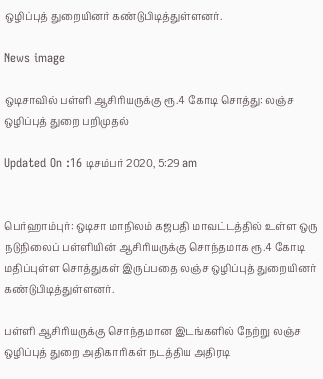ஒழிப்புத் துறையினர் கண்டுபிடித்துள்ளனர்.

News image

ஒடிசாவில் பள்ளி ஆசிரியருக்கு ரூ.4 கோடி சொத்து: லஞ்ச ஒழிப்புத் துறை பறிமுதல்

Updated On :16 டிசம்பர் 2020, 5:29 am


பெர்ஹாம்புர்: ஒடிசா மாநிலம் கஜபதி மாவட்டத்தில் உள்ள ஒரு நடுநிலைப் பள்ளியின் ஆசிரியருக்கு சொந்தமாக ரூ.4 கோடி மதிப்புள்ள சொத்துகள் இருப்பதை லஞ்ச ஒழிப்புத் துறையினர் கண்டுபிடித்துள்ளனர்.

பள்ளி ஆசிரியருக்கு சொந்தமான இடங்களில் நேற்று லஞ்ச ஒழிப்புத் துறை அதிகாரிகள் நடத்திய அதிரடி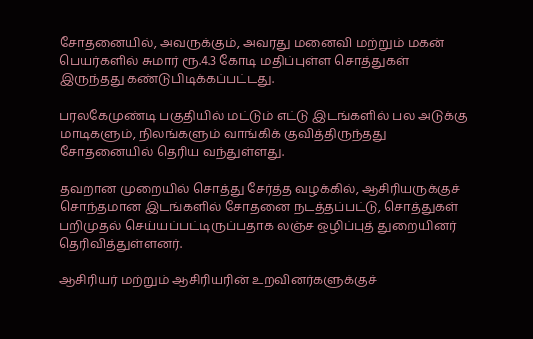சோதனையில், அவருக்கும், அவரது மனைவி மற்றும் மகன் பெயர்களில் சுமார் ரூ.4.3 கோடி மதிப்புள்ள சொத்துகள் இருந்தது கண்டுபிடிக்கப்பட்டது.

பரலகேமுண்டி பகுதியில் மட்டும் எட்டு இடங்களில் பல அடுக்கு மாடிகளும், நிலங்களும் வாங்கிக் குவித்திருந்தது சோதனையில் தெரிய வந்துள்ளது.

தவறான முறையில் சொத்து சேர்த்த வழக்கில், ஆசிரியருக்குச் சொந்தமான இடங்களில் சோதனை நடத்தப்பட்டு, சொத்துகள் பறிமுதல் செய்யப்பட்டிருப்பதாக லஞ்ச ஒழிப்புத் துறையினர் தெரிவித்துள்ளனர்.

ஆசிரியர் மற்றும் ஆசிரியரின் உறவினர்களுக்குச்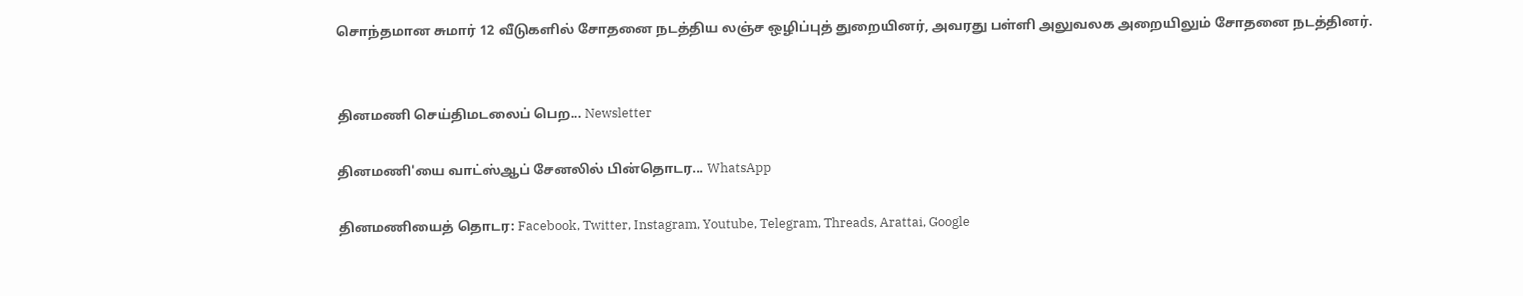சொந்தமான சுமார் 12 வீடுகளில் சோதனை நடத்திய லஞ்ச ஒழிப்புத் துறையினர், அவரது பள்ளி அலுவலக அறையிலும் சோதனை நடத்தினர்.


தினமணி செய்திமடலைப் பெற... Newsletter

தினமணி'யை வாட்ஸ்ஆப் சேனலில் பின்தொடர... WhatsApp

தினமணியைத் தொடர: Facebook, Twitter, Instagram, Youtube, Telegram, Threads, Arattai, Google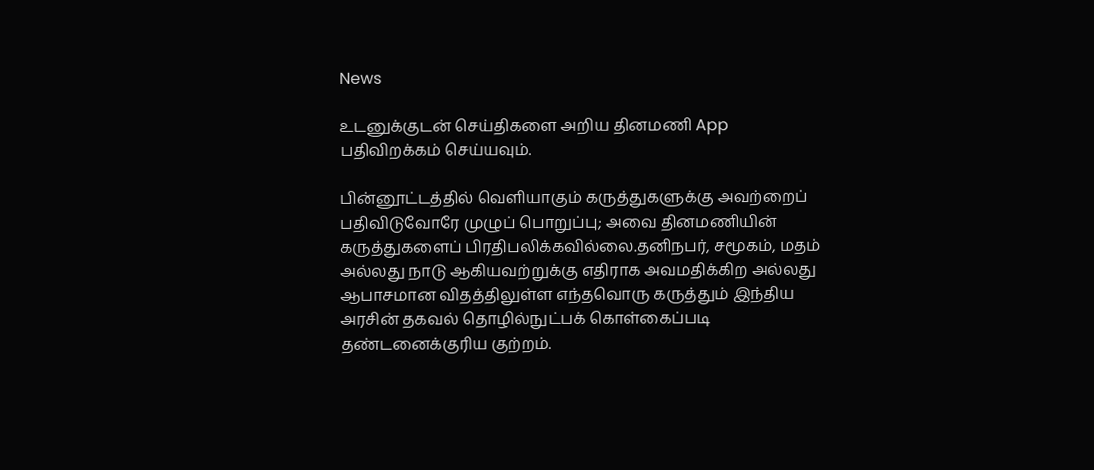News

உடனுக்குடன் செய்திகளை அறிய தினமணி App பதிவிறக்கம் செய்யவும்.

பின்னூட்டத்தில் வெளியாகும் கருத்துகளுக்கு அவற்றைப் பதிவிடுவோரே முழுப் பொறுப்பு; அவை தினமணியின் கருத்துகளைப் பிரதிபலிக்கவில்லை.தனிநபர், சமூகம், மதம் அல்லது நாடு ஆகியவற்றுக்கு எதிராக அவமதிக்கிற அல்லது ஆபாசமான விதத்திலுள்ள எந்தவொரு கருத்தும் இந்திய அரசின் தகவல் தொழில்நுட்பக் கொள்கைப்படி தண்டனைக்குரிய குற்றம்.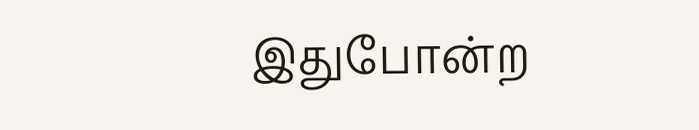இதுபோன்ற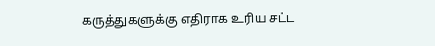கருத்துகளுக்கு எதிராக உரிய சட்ட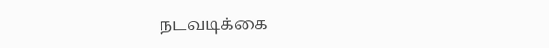நடவடிக்கை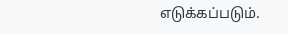எடுக்கப்படும்.